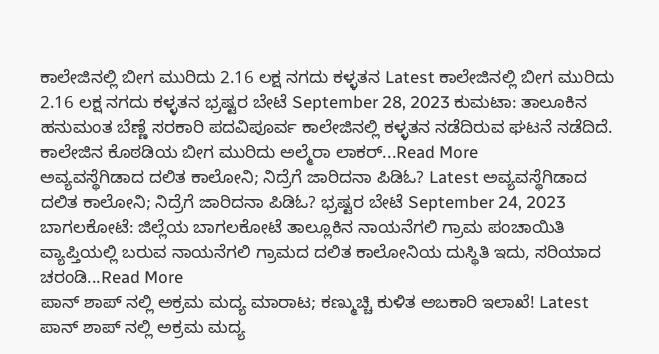ಕಾಲೇಜಿನಲ್ಲಿ ಬೀಗ ಮುರಿದು 2.16 ಲಕ್ಷ ನಗದು ಕಳ್ಳತನ Latest ಕಾಲೇಜಿನಲ್ಲಿ ಬೀಗ ಮುರಿದು 2.16 ಲಕ್ಷ ನಗದು ಕಳ್ಳತನ ಭ್ರಷ್ಟರ ಬೇಟೆ September 28, 2023 ಕುಮಟಾ: ತಾಲೂಕಿನ ಹನುಮಂತ ಬೆಣ್ಣೆ ಸರಕಾರಿ ಪದವಿಪೂರ್ವ ಕಾಲೇಜಿನಲ್ಲಿ ಕಳ್ಳತನ ನಡೆದಿರುವ ಘಟನೆ ನಡೆದಿದೆ. ಕಾಲೇಜಿನ ಕೊಠಡಿಯ ಬೀಗ ಮುರಿದು ಅಲ್ಮೆರಾ ಲಾಕರ್...Read More
ಅವ್ಯವಸ್ಥೆಗಿಡಾದ ದಲಿತ ಕಾಲೋನಿ; ನಿದ್ರೆಗೆ ಜಾರಿದನಾ ಪಿಡಿಓ? Latest ಅವ್ಯವಸ್ಥೆಗಿಡಾದ ದಲಿತ ಕಾಲೋನಿ; ನಿದ್ರೆಗೆ ಜಾರಿದನಾ ಪಿಡಿಓ? ಭ್ರಷ್ಟರ ಬೇಟೆ September 24, 2023 ಬಾಗಲಕೋಟೆ: ಜಿಲ್ಲೆಯ ಬಾಗಲಕೋಟೆ ತಾಲ್ಲೂಕಿನ ನಾಯನೆಗಲಿ ಗ್ರಾಮ ಪಂಚಾಯಿತಿ ವ್ಯಾಪ್ತಿಯಲ್ಲಿ ಬರುವ ನಾಯನೆಗಲಿ ಗ್ರಾಮದ ದಲಿತ ಕಾಲೋನಿಯ ದುಸ್ಥಿತಿ ಇದು, ಸರಿಯಾದ ಚರಂಡಿ...Read More
ಪಾನ್ ಶಾಪ್ ನಲ್ಲಿ ಅಕ್ರಮ ಮದ್ಯ ಮಾರಾಟ; ಕಣ್ಮುಚ್ಚಿ ಕುಳಿತ ಅಬಕಾರಿ ಇಲಾಖೆ! Latest ಪಾನ್ ಶಾಪ್ ನಲ್ಲಿ ಅಕ್ರಮ ಮದ್ಯ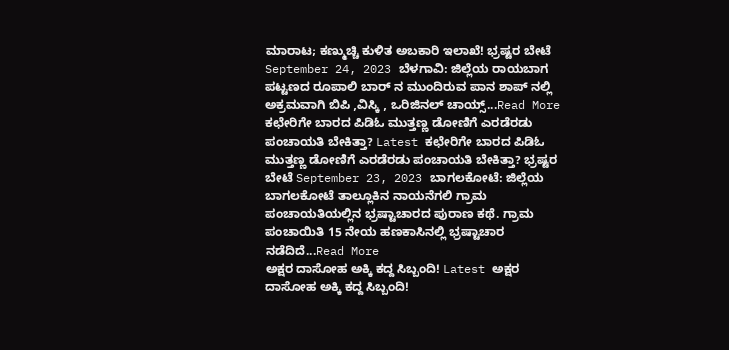ಮಾರಾಟ; ಕಣ್ಮುಚ್ಚಿ ಕುಳಿತ ಅಬಕಾರಿ ಇಲಾಖೆ! ಭ್ರಷ್ಟರ ಬೇಟೆ September 24, 2023 ಬೆಳಗಾವಿ: ಜಿಲ್ಲೆಯ ರಾಯಬಾಗ ಪಟ್ಟಣದ ರೂಪಾಲಿ ಬಾರ್ ನ ಮುಂದಿರುವ ಪಾನ ಶಾಪ್ ನಲ್ಲಿ ಅಕ್ರಮವಾಗಿ ಬಿಪಿ ,ವಿಸ್ಕಿ , ಒರಿಜಿನಲ್ ಚಾಯ್ಸ್...Read More
ಕಛೇರಿಗೇ ಬಾರದ ಪಿಡಿಓ ಮುತ್ತಣ್ಣ ಡೋಣಿಗೆ ಎರಡೆರಡು ಪಂಚಾಯತಿ ಬೇಕಿತ್ತಾ? Latest ಕಛೇರಿಗೇ ಬಾರದ ಪಿಡಿಓ ಮುತ್ತಣ್ಣ ಡೋಣಿಗೆ ಎರಡೆರಡು ಪಂಚಾಯತಿ ಬೇಕಿತ್ತಾ? ಭ್ರಷ್ಟರ ಬೇಟೆ September 23, 2023 ಬಾಗಲಕೋಟೆ: ಜಿಲ್ಲೆಯ ಬಾಗಲಕೋಟೆ ತಾಲ್ಲೂಕಿನ ನಾಯನೆಗಲಿ ಗ್ರಾಮ ಪಂಚಾಯತಿಯಲ್ಲಿನ ಭ್ರಷ್ಟಾಚಾರದ ಪುರಾಣ ಕಥೆ. ಗ್ರಾಮ ಪಂಚಾಯಿತಿ 15 ನೇಯ ಹಣಕಾಸಿನಲ್ಲಿ ಭ್ರಷ್ಟಾಚಾರ ನಡೆದಿದೆ...Read More
ಅಕ್ಷರ ದಾಸೋಹ ಅಕ್ಕಿ ಕದ್ದ ಸಿಬ್ಬಂದಿ! Latest ಅಕ್ಷರ ದಾಸೋಹ ಅಕ್ಕಿ ಕದ್ದ ಸಿಬ್ಬಂದಿ!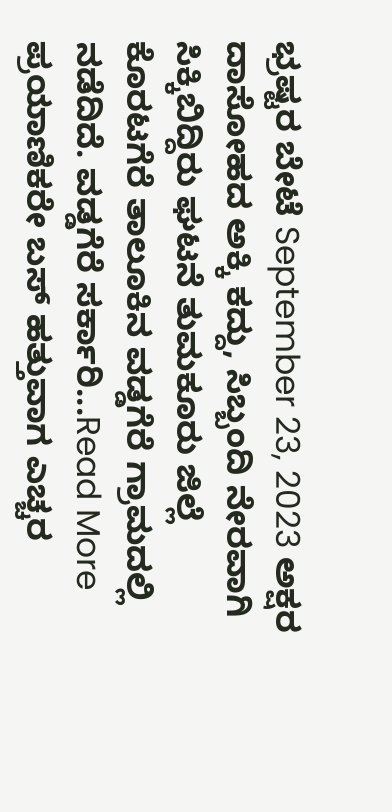ಭ್ರಷ್ಟರ ಬೇಟೆ September 23, 2023 ಅಕ್ಷರ ದಾಸೋಹದ ಅಕ್ಕಿ ಕದ್ದು, ಸಿಬ್ಬಂದಿ ನೇರವಾಗಿ ಸಿಕ್ಕಿಬಿದ್ದಿರು ಘಟನೆ ತುಮಕೂರು ಜಿಲ್ಲೆ ಕೊರಟಗೆರೆ ತಾಲೂಕಿನ ವಡ್ಡಗೆರೆ ಗ್ರಾಮದಲ್ಲಿ ನಡೆದಿದೆ. ವಡ್ಡಗೆರೆ ಸರ್ಕಾರಿ...Read More
ಪ್ರಯಾಣಿಕರೇ ಬಸ್ ಹತ್ತುವಾಗ ಎಚ್ಚರ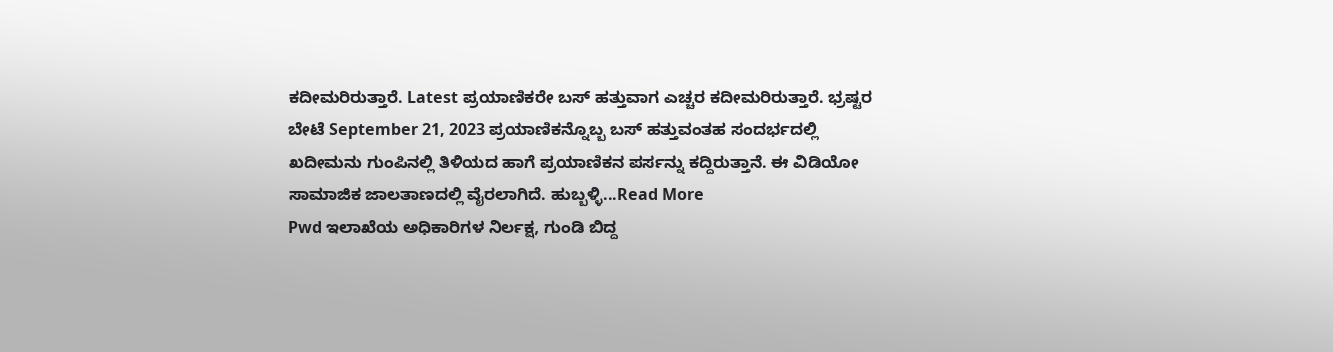ಕದೀಮರಿರುತ್ತಾರೆ. Latest ಪ್ರಯಾಣಿಕರೇ ಬಸ್ ಹತ್ತುವಾಗ ಎಚ್ಚರ ಕದೀಮರಿರುತ್ತಾರೆ. ಭ್ರಷ್ಟರ ಬೇಟೆ September 21, 2023 ಪ್ರಯಾಣಿಕನ್ನೊಬ್ಬ ಬಸ್ ಹತ್ತುವಂತಹ ಸಂದರ್ಭದಲ್ಲಿ ಖದೀಮನು ಗುಂಪಿನಲ್ಲಿ ತಿಳಿಯದ ಹಾಗೆ ಪ್ರಯಾಣಿಕನ ಪರ್ಸನ್ನು ಕದ್ದಿರುತ್ತಾನೆ. ಈ ವಿಡಿಯೋ ಸಾಮಾಜಿಕ ಜಾಲತಾಣದಲ್ಲಿ ವೈರಲಾಗಿದೆ. ಹುಬ್ಬಳ್ಳಿ...Read More
Pwd ಇಲಾಖೆಯ ಅಧಿಕಾರಿಗಳ ನಿರ್ಲಕ್ಷ, ಗುಂಡಿ ಬಿದ್ದ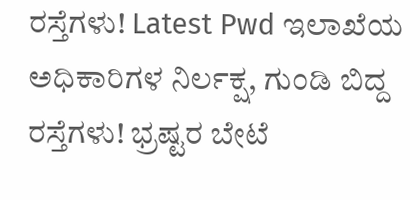ರಸ್ತೆಗಳು! Latest Pwd ಇಲಾಖೆಯ ಅಧಿಕಾರಿಗಳ ನಿರ್ಲಕ್ಷ, ಗುಂಡಿ ಬಿದ್ದ ರಸ್ತೆಗಳು! ಭ್ರಷ್ಟರ ಬೇಟೆ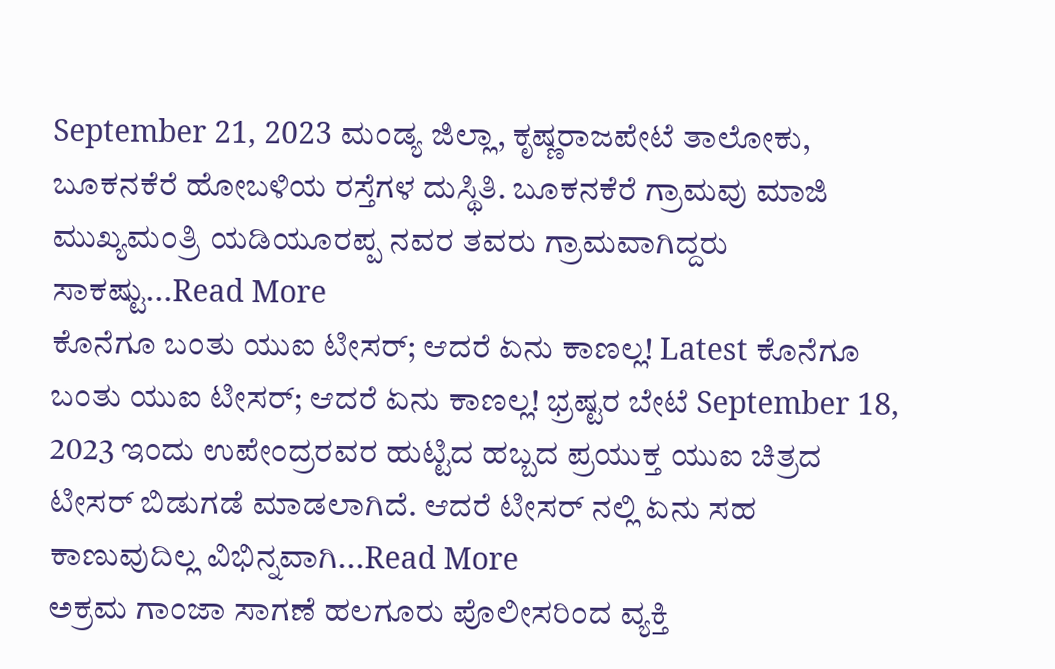September 21, 2023 ಮಂಡ್ಯ ಜಿಲ್ಲಾ, ಕೃಷ್ಣರಾಜಪೇಟೆ ತಾಲೋಕು, ಬೂಕನಕೆರೆ ಹೋಬಳಿಯ ರಸ್ತೆಗಳ ದುಸ್ಥಿತಿ. ಬೂಕನಕೆರೆ ಗ್ರಾಮವು ಮಾಜಿ ಮುಖ್ಯಮಂತ್ರಿ ಯಡಿಯೂರಪ್ಪ ನವರ ತವರು ಗ್ರಾಮವಾಗಿದ್ದರು ಸಾಕಷ್ಟು...Read More
ಕೊನೆಗೂ ಬಂತು ಯುಐ ಟೀಸರ್; ಆದರೆ ಏನು ಕಾಣಲ್ಲ! Latest ಕೊನೆಗೂ ಬಂತು ಯುಐ ಟೀಸರ್; ಆದರೆ ಏನು ಕಾಣಲ್ಲ! ಭ್ರಷ್ಟರ ಬೇಟೆ September 18, 2023 ಇಂದು ಉಪೇಂದ್ರರವರ ಹುಟ್ಟಿದ ಹಬ್ಬದ ಪ್ರಯುಕ್ತ ಯುಐ ಚಿತ್ರದ ಟೀಸರ್ ಬಿಡುಗಡೆ ಮಾಡಲಾಗಿದೆ. ಆದರೆ ಟೀಸರ್ ನಲ್ಲಿ ಏನು ಸಹ ಕಾಣುವುದಿಲ್ಲ ವಿಭಿನ್ನವಾಗಿ...Read More
ಅಕ್ರಮ ಗಾಂಜಾ ಸಾಗಣೆ ಹಲಗೂರು ಪೊಲೀಸರಿಂದ ವ್ಯಕ್ತಿ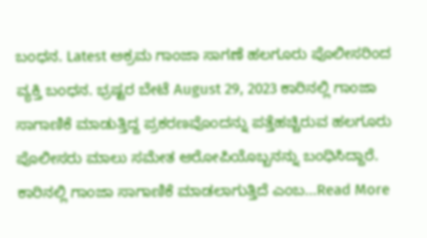ಬಂಧನ. Latest ಅಕ್ರಮ ಗಾಂಜಾ ಸಾಗಣೆ ಹಲಗೂರು ಪೊಲೀಸರಿಂದ ವ್ಯಕ್ತಿ ಬಂಧನ. ಭ್ರಷ್ಟರ ಬೇಟೆ August 29, 2023 ಕಾರಿನಲ್ಲಿ ಗಾಂಜಾ ಸಾಗಾಣಿಕೆ ಮಾಡುತ್ತಿದ್ದ ಪ್ರಕರಣವೊಂದನ್ನು ಪತ್ತೆಹಚ್ಚಿರುವ ಹಲಗೂರು ಪೊಲೀಸರು ಮಾಲು ಸಮೇತ ಆರೋಪಿಯೊಬ್ಬನನ್ನು ಬಂಧಿಸಿದ್ದಾರೆ. ಕಾರಿನಲ್ಲಿ ಗಾಂಜಾ ಸಾಗಾಣಿಕೆ ಮಾಡಲಾಗುತ್ತಿದೆ ಎಂಬ...Read More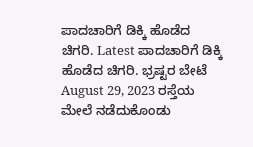ಪಾದಚಾರಿಗೆ ಡಿಕ್ಕಿ ಹೊಡೆದ ಚಿಗರಿ. Latest ಪಾದಚಾರಿಗೆ ಡಿಕ್ಕಿ ಹೊಡೆದ ಚಿಗರಿ. ಭ್ರಷ್ಟರ ಬೇಟೆ August 29, 2023 ರಸ್ತೆಯ ಮೇಲೆ ನಡೆದುಕೊಂಡು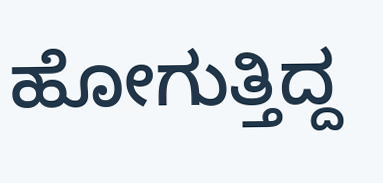ಹೋಗುತ್ತಿದ್ದ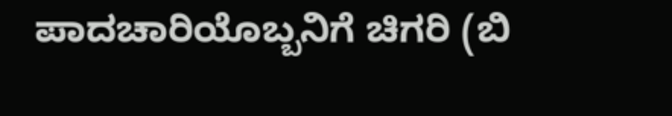ಪಾದಚಾರಿಯೊಬ್ಬನಿಗೆ ಚಿಗರಿ (ಬಿ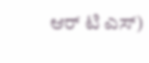ಆರ್ ಟಿ ಎಸ್)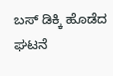ಬಸ್ ಡಿಕ್ಕಿ ಹೊಡೆದ ಘಟನೆ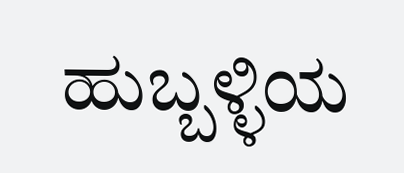ಹುಬ್ಬಳ್ಳಿಯ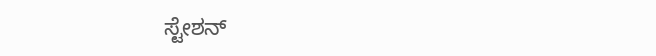ಸ್ಟೇಶನ್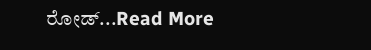ರೋಡ್...Read More